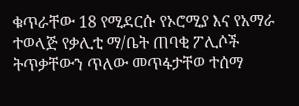ቁጥራቸው 18 የሚደርሱ የኦሮሚያ እና የአማራ ተወላጅ የቃሊቲ ማ/ቤት ጠባቂ ፖሊሶች ትጥቃቸውን ጥለው መጥፋታቸወ ተሰማ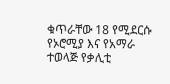ቁጥራቸው 18 የሚደርሱ የኦሮሚያ እና የአማራ ተወላጅ የቃሊቲ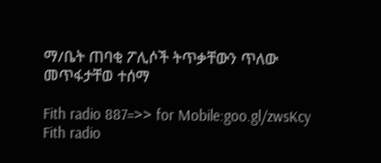ማ/ቤት ጠባቂ ፖሊሶች ትጥቃቸውን ጥለው መጥፋታቸወ ተሰማ

Fith radio 887=>> for Mobile:goo.gl/zwsKcy
Fith radio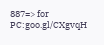887=> for PC:goo.gl/CXgvqH